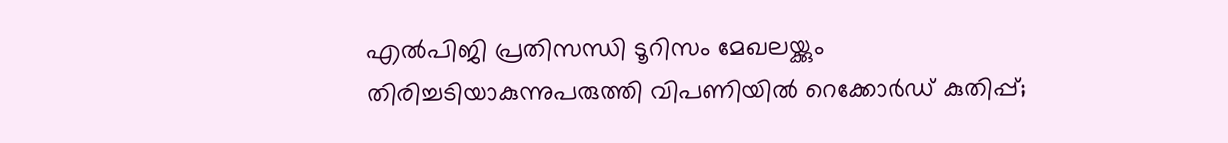എല്‍പിജി പ്രതിസന്ധി ടൂറിസം മേഖലയ്ക്കും തിരിച്ചടിയാകുന്നുപരുത്തി വിപണിയില്‍ റെക്കോര്‍ഡ് കുതിപ്പ്;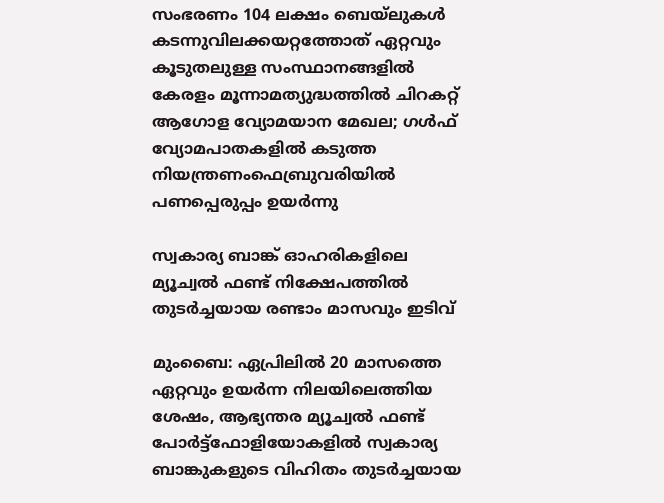സംഭരണം 104 ലക്ഷം ബെയ്‌ലുകള്‍ കടന്നുവിലക്കയറ്റത്തോത് ഏറ്റവും കൂടുതലുള്ള സംസ്ഥാനങ്ങളിൽ കേരളം മൂന്നാമത്യുദ്ധത്തില്‍ ചിറകറ്റ് ആഗോള വ്യോമയാന മേഖല; ഗള്‍ഫ് വ്യോമപാതകളില്‍ കടുത്ത നിയന്ത്രണംഫെബ്രുവരിയിൽ പണപ്പെരുപ്പം ഉയർന്നു

സ്വകാര്യ ബാങ്ക് ഓഹരികളിലെ മ്യൂച്വല്‍ ഫണ്ട് നിക്ഷേപത്തില്‍ തുടര്‍ച്ചയായ രണ്ടാം മാസവും ഇടിവ്

മുംബൈ: ഏപ്രിലില്‍ 20 മാസത്തെ ഏറ്റവും ഉയര്‍ന്ന നിലയിലെത്തിയ ശേഷം, ആഭ്യന്തര മ്യൂച്വല്‍ ഫണ്ട് പോര്‍ട്ട്ഫോളിയോകളില്‍ സ്വകാര്യ ബാങ്കുകളുടെ വിഹിതം തുടര്‍ച്ചയായ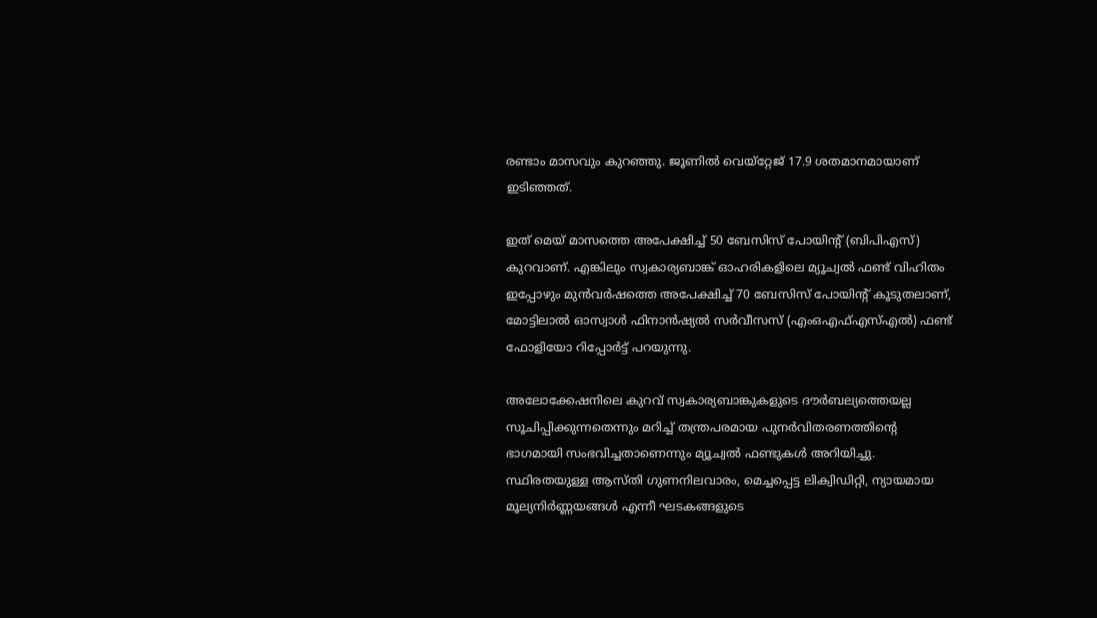രണ്ടാം മാസവും കുറഞ്ഞു. ജൂണില്‍ വെയ്‌റ്റേജ് 17.9 ശതമാനമായാണ് ഇടിഞ്ഞത്.

ഇത് മെയ് മാസത്തെ അപേക്ഷിച്ച് 50 ബേസിസ് പോയിന്റ് (ബിപിഎസ്) കുറവാണ്. എങ്കിലും സ്വകാര്യബാങ്ക് ഓഹരികളിലെ മ്യൂച്വല്‍ ഫണ്ട് വിഹിതം ഇപ്പോഴും മുന്‍വര്‍ഷത്തെ അപേക്ഷിച്ച് 70 ബേസിസ് പോയിന്റ് കൂടുതലാണ്, മോട്ടിലാല്‍ ഓസ്വാള്‍ ഫിനാന്‍ഷ്യല്‍ സര്‍വീസസ് (എംഒഎഫ്എസ്എല്‍) ഫണ്ട് ഫോളിയോ റിപ്പോര്‍ട്ട് പറയുന്നു.

അലോക്കേഷനിലെ കുറവ് സ്വകാര്യബാങ്കുകളുടെ ദൗര്‍ബല്യത്തെയല്ല സൂചിപ്പിക്കുന്നതെന്നും മറിച്ച് തന്ത്രപരമായ പുനര്‍വിതരണത്തിന്റെ ഭാഗമായി സംഭവിച്ചതാണെന്നും മ്യൂച്വല്‍ ഫണ്ടുകള്‍ അറിയിച്ചു. സ്ഥിരതയുള്ള ആസ്തി ഗുണനിലവാരം, മെച്ചപ്പെട്ട ലിക്വിഡിറ്റി, ന്യായമായ മൂല്യനിര്‍ണ്ണയങ്ങള്‍ എന്നീ ഘടകങ്ങളുടെ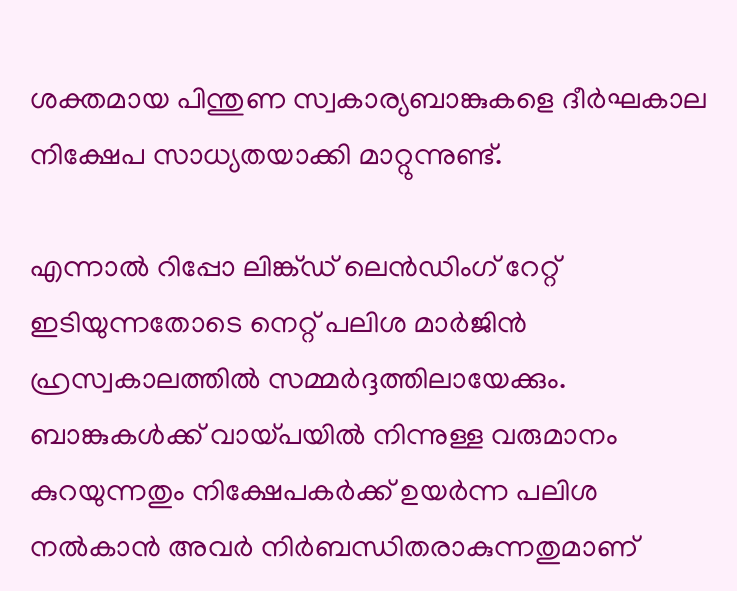ശക്തമായ പിന്തുണ സ്വകാര്യബാങ്കുകളെ ദീര്‍ഘകാല നിക്ഷേപ സാധ്യതയാക്കി മാറ്റുന്നുണ്ട്.

എന്നാല്‍ റിപ്പോ ലിങ്ക്ഡ് ലെന്‍ഡിംഗ് റേറ്റ് ഇടിയുന്നതോടെ നെറ്റ് പലിശ മാര്‍ജിന്‍ ഹ്രസ്വകാലത്തില്‍ സമ്മര്‍ദ്ദത്തിലായേക്കും. ബാങ്കുകള്‍ക്ക് വായ്പയില്‍ നിന്നുള്ള വരുമാനം കുറയുന്നതും നിക്ഷേപകര്‍ക്ക് ഉയര്‍ന്ന പലിശ നല്‍കാന്‍ അവര്‍ നിര്‍ബന്ധിതരാകുന്നതുമാണ്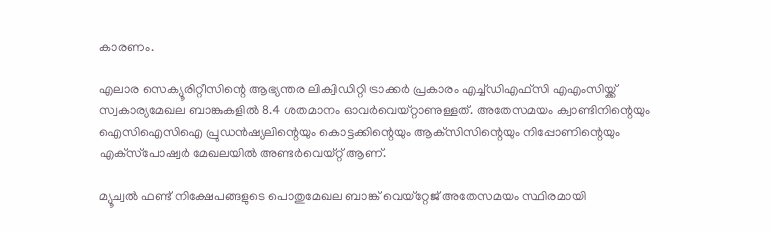കാരണം.

എലാര സെക്യൂരിറ്റീസിന്റെ ആഭ്യന്തര ലിക്വിഡിറ്റി ട്രാക്കര്‍ പ്രകാരം എച്ച്ഡിഎഫ്‌സി എഎംസിയ്ക്ക് സ്വകാര്യമേഖല ബാങ്കുകളില്‍ 8.4 ശതമാനം ഓവര്‍വെയ്റ്റാണുള്ളത്. അതേസമയം ക്വാണ്ടിനിന്റെയും ഐസിഐസിഐ പ്രുഡന്‍ഷ്യലിന്റെയും കൊട്ടക്കിന്റെയും ആക്‌സിസിന്റെയും നിപ്പോണിന്റെയും എക്‌സ്‌പോഷ്വര്‍ മേഖലയില്‍ അണ്ടര്‍വെയ്റ്റ് ആണ്.

മ്യൂച്വല്‍ ഫണ്ട് നിക്ഷേപങ്ങളുടെ പൊതുമേഖല ബാങ്ക് വെയ്‌റ്റേജ് അതേസമയം സ്ഥിരമായി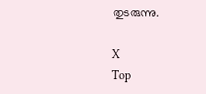തുടരുന്നു.

X
Top